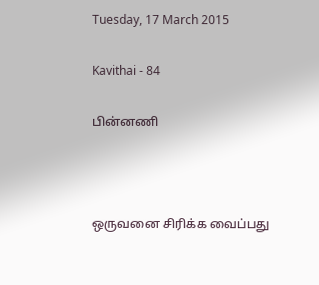Tuesday, 17 March 2015

Kavithai - 84

பின்னணி



ஒருவனை சிரிக்க வைப்பது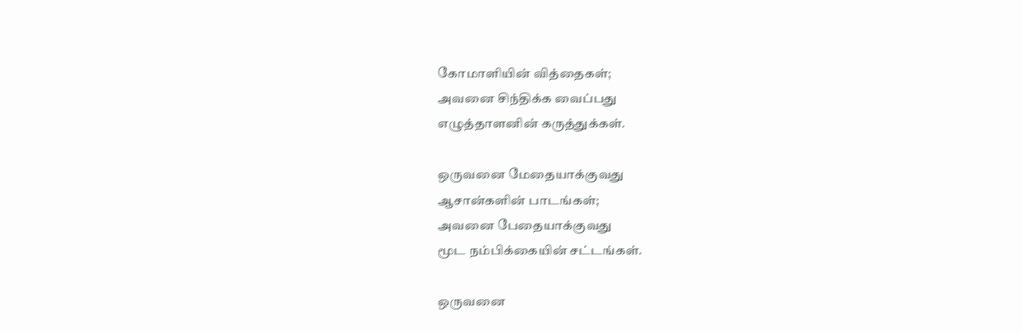கோமாளியின் வித்தைகள்;
அவனை சிந்திக்க வைப்பது
எழுத்தாளனின் கருத்துக்கள்.

ஒருவனை மேதையாக்குவது
ஆசான்களின் பாடங்கள்;
அவனை பேதையாக்குவது
மூட நம்பிக்கையின் சட்டங்கள்.

ஒருவனை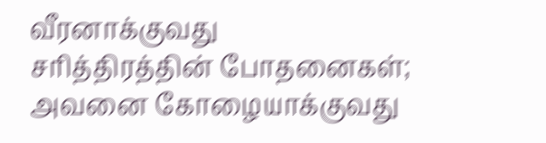வீரனாக்குவது
சரித்திரத்தின் போதனைகள்;
அவனை கோழையாக்குவது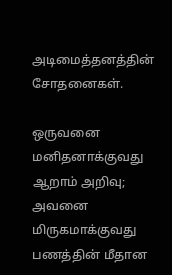அடிமைத்தனத்தின் சோதனைகள்.

ஒருவனை மனிதனாக்குவது
ஆறாம் அறிவு;
அவனை மிருகமாக்குவது
பணத்தின் மீதான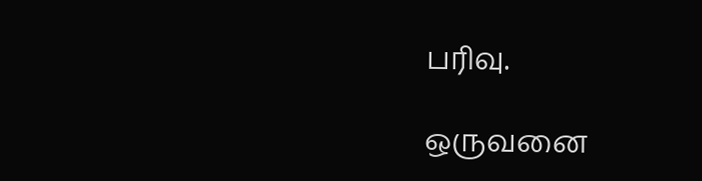பரிவு.

ஒருவனை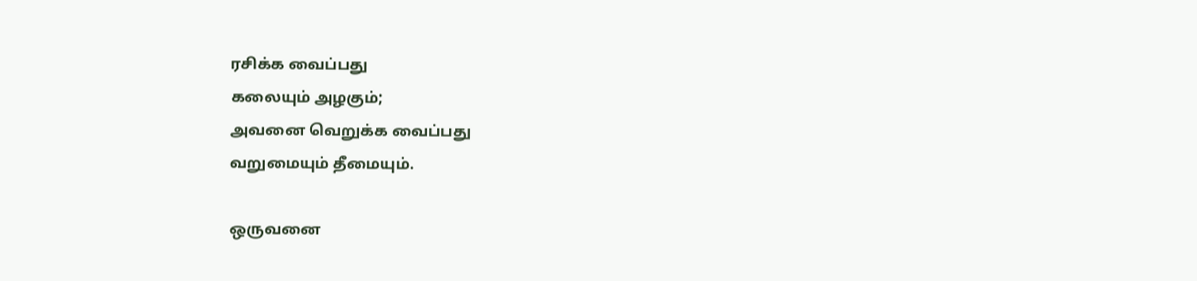ரசிக்க வைப்பது
கலையும் அழகும்;
அவனை வெறுக்க வைப்பது
வறுமையும் தீமையும்.

ஒருவனை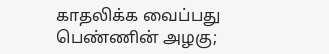காதலிக்க வைப்பது
பெண்ணின் அழகு;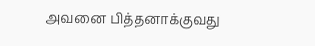அவனை பித்தனாக்குவது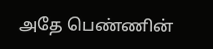அதே பெண்ணின்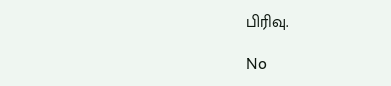பிரிவு.

No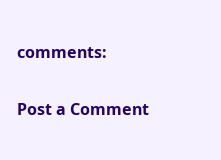comments:

Post a Comment